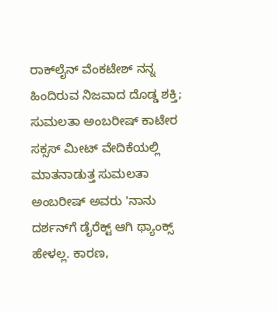ರಾಕ್‌ಲೈನ್ ವೆಂಕಟೇಶ್ ನನ್ನ ಹಿಂದಿರುವ ನಿಜವಾದ ದೊಡ್ಡ ಶಕ್ತಿ; ಸುಮಲತಾ ಅಂಬರೀಷ್ ಕಾಟೇರ ಸಕ್ಸಸ್ ಮೀಟ್‌ ವೇದಿಕೆಯಲ್ಲಿ ಮಾತನಾಡುತ್ತ ಸುಮಲತಾ ಅಂಬರೀಷ್ ಅವರು 'ನಾನು ದರ್ಶನ್‌ಗೆ ಡೈರೆಕ್ಟ್ ಆಗಿ ಥ್ಯಾಂಕ್ಸ್ ಹೇಳಲ್ಲ. ಕಾರಣ,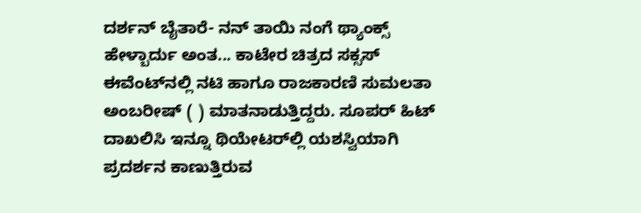ದರ್ಶನ್ ಬೈತಾರೆ- ನನ್ ತಾಯಿ ನಂಗೆ ಥ್ಯಾಂಕ್ಸ್ ಹೇಳ್ಬಾರ್ದು ಅಂತ... ಕಾಟೇರ ಚಿತ್ರದ ಸಕ್ಸಸ್ ಈವೆಂಟ್‌ನಲ್ಲಿ ನಟಿ ಹಾಗೂ ರಾಜಕಾರಣಿ ಸುಮಲತಾ ಅಂಬರೀಷ್ ( ) ಮಾತನಾಡುತ್ತಿದ್ದರು. ಸೂಪರ್ ಹಿಟ್ ದಾಖಲಿಸಿ ಇನ್ನೂ ಥಿಯೇಟರ್‌ಲ್ಲಿ ಯಶಸ್ವಿಯಾಗಿ ಪ್ರದರ್ಶನ ಕಾಣುತ್ತಿರುವ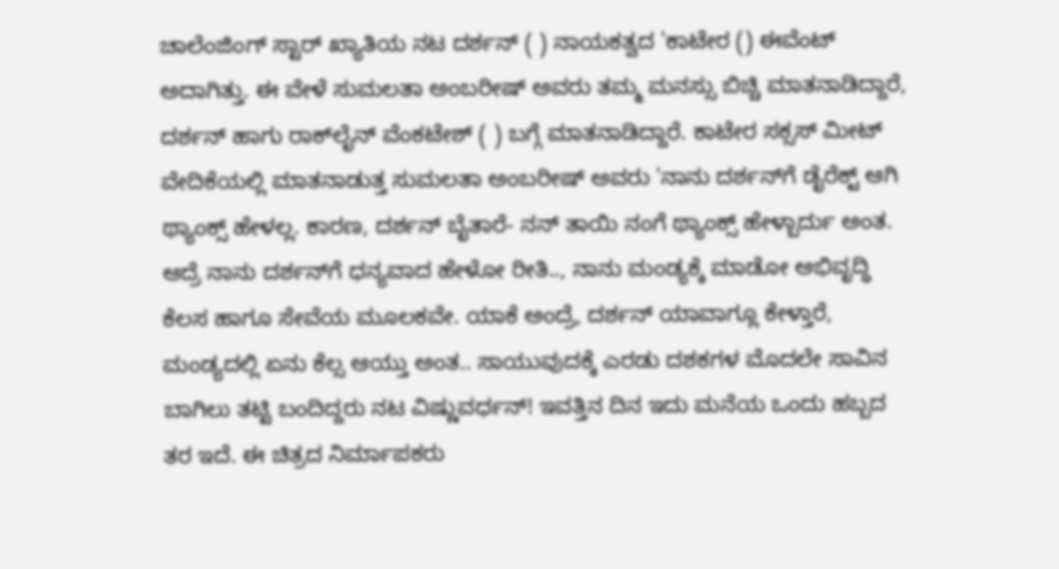ಚಾಲೆಂಜಿಂಗ್ ಸ್ಟಾರ್ ಖ್ಯಾತಿಯ ನಟ ದರ್ಶನ್ ( ) ನಾಯಕತ್ವದ 'ಕಾಟೇರ () ಈವೆಂಟ್ ಅದಾಗಿತ್ತು. ಈ ವೇಳೆ ಸುಮಲತಾ ಅಂಬರೀಷ್ ಅವರು ತಮ್ಮ ಮನಸ್ಸು ಬಿಚ್ಚಿ ಮಾತನಾಡಿದ್ದಾರೆ, ದರ್ಶನ್ ಹಾಗು ರಾಕ್‌ಲೈನ್ ವೆಂಕಟೇಶ್ ( ) ಬಗ್ಗೆ ಮಾತನಾಡಿದ್ದಾರೆ. ಕಾಟೇರ ಸಕ್ಸಸ್ ಮೀಟ್‌ ವೇದಿಕೆಯಲ್ಲಿ ಮಾತನಾಡುತ್ತ ಸುಮಲತಾ ಅಂಬರೀಷ್ ಅವರು 'ನಾನು ದರ್ಶನ್‌ಗೆ ಡೈರೆಕ್ಟ್ ಆಗಿ ಥ್ಯಾಂಕ್ಸ್ ಹೇಳಲ್ಲ. ಕಾರಣ, ದರ್ಶನ್ ಬೈತಾರೆ- ನನ್ ತಾಯಿ ನಂಗೆ ಥ್ಯಾಂಕ್ಸ್ ಹೇಳ್ಬಾರ್ದು ಅಂತ. ಆದ್ರೆ ನಾನು ದರ್ಶನ್‌ಗೆ ಧನ್ಯವಾದ ಹೇಳೋ ರೀತಿ.., ನಾನು ಮಂಡ್ಯಕ್ಕೆ ಮಾಡೋ ಅಭಿವೃದ್ಧಿ ಕೆಲಸ ಹಾಗೂ ಸೇವೆಯ ಮೂಲಕವೇ. ಯಾಕೆ ಅಂದ್ರೆ, ದರ್ಶನ್ ಯಾವಾಗ್ಲೂ ಕೇಳ್ತಾರೆ, ಮಂಡ್ಯದಲ್ಲಿ ಏನು ಕೆಲ್ಸ ಆಯ್ತು ಅಂತ.. ಸಾಯುವುದಕ್ಕೆ ಎರಡು ದಶಕಗಳ ಮೊದಲೇ ಸಾವಿನ ಬಾಗಿಲು ತಟ್ಟಿ ಬಂದಿದ್ದರು ನಟ ವಿಷ್ಣುವರ್ಧನ್! ಇವತ್ತಿನ ದಿನ ಇದು ಮನೆಯ ಒಂದು ಹಬ್ಬದ ತರ ಇದೆ. ಈ ಚಿತ್ರದ ನಿರ್ಮಾಪಕರು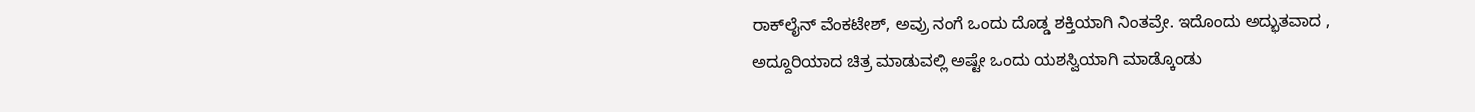ರಾಕ್‌ಲೈನ್ ವೆಂಕಟೇಶ್, ಅವ್ರು ನಂಗೆ ಒಂದು ದೊಡ್ಡ ಶಕ್ತಿಯಾಗಿ ನಿಂತವ್ರೇ. ಇದೊಂದು ಅದ್ಭುತವಾದ , ಅದ್ದೂರಿಯಾದ ಚಿತ್ರ ಮಾಡುವಲ್ಲಿ ಅಷ್ಟೇ ಒಂದು ಯಶಸ್ವಿಯಾಗಿ ಮಾಡ್ಕೊಂಡು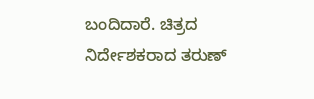ಬಂದಿದಾರೆ. ಚಿತ್ರದ ನಿರ್ದೇಶಕರಾದ ತರುಣ್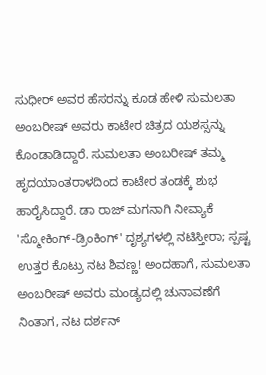ಸುಧೀರ್‌ ಅವರ ಹೆಸರನ್ನು ಕೂಡ ಹೇಳಿ ಸುಮಲತಾ ಅಂಬರೀಷ್‌ ಅವರು ಕಾಟೇರ ಚಿತ್ರದ ಯಶಸ್ಸನ್ನು ಕೊಂಡಾಡಿದ್ದಾರೆ. ಸುಮಲತಾ ಅಂಬರೀಷ್ ತಮ್ಮ ಹೃದಯಾಂತರಾಳದಿಂದ ಕಾಟೇರ ತಂಡಕ್ಕೆ ಶುಭ ಹಾರೈಸಿದ್ದಾರೆ. ಡಾ ರಾಜ್‌ ಮಗನಾಗಿ ನೀವ್ಯಾಕೆ 'ಸ್ಮೋಕಿಂಗ್-ಡ್ರಿಂಕಿಂಗ್' ದೃಶ್ಯಗಳಲ್ಲಿ ನಟಿಸ್ತೀರಾ; ಸ್ಪಷ್ಟ ಉತ್ತರ ಕೊಟ್ರು ನಟ ಶಿವಣ್ಣ! ಅಂದಹಾಗೆ, ಸುಮಲತಾ ಅಂಬರೀಷ್ ಅವರು ಮಂಡ್ಯದಲ್ಲಿ ಚುನಾವಣೆಗೆ ನಿಂತಾಗ, ನಟ ದರ್ಶನ್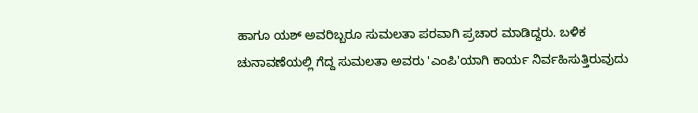ಹಾಗೂ ಯಶ್ ಅವರಿಬ್ಬರೂ ಸುಮಲತಾ ಪರವಾಗಿ ಪ್ರಚಾರ ಮಾಡಿದ್ದರು. ಬಳಿಕ ಚುನಾವಣೆಯಲ್ಲಿ ಗೆದ್ದ ಸುಮಲತಾ ಅವರು 'ಎಂಪಿ'ಯಾಗಿ ಕಾರ್ಯ ನಿರ್ವಹಿಸುತ್ತಿರುವುದು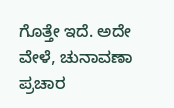ಗೊತ್ತೇ ಇದೆ. ಅದೇ ವೇಳೆ, ಚುನಾವಣಾ ಪ್ರಚಾರ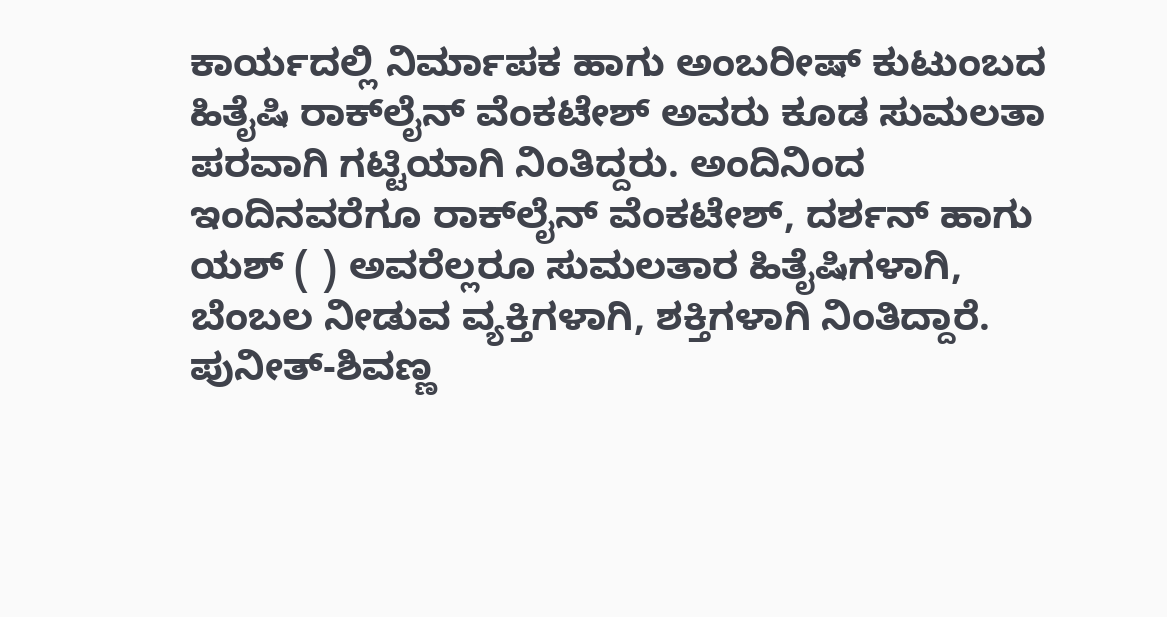ಕಾರ್ಯದಲ್ಲಿ ನಿರ್ಮಾಪಕ ಹಾಗು ಅಂಬರೀಷ್ ಕುಟುಂಬದ ಹಿತೈಷಿ ರಾಕ್‌ಲೈನ್ ವೆಂಕಟೇಶ್ ಅವರು ಕೂಡ ಸುಮಲತಾ ಪರವಾಗಿ ಗಟ್ಟಿಯಾಗಿ ನಿಂತಿದ್ದರು. ಅಂದಿನಿಂದ ಇಂದಿನವರೆಗೂ ರಾಕ್‌ಲೈನ್ ವೆಂಕಟೇಶ್, ದರ್ಶನ್ ಹಾಗು ಯಶ್ ( ) ಅವರೆಲ್ಲರೂ ಸುಮಲತಾರ ಹಿತೈಷಿಗಳಾಗಿ, ಬೆಂಬಲ ನೀಡುವ ವ್ಯಕ್ತಿಗಳಾಗಿ, ಶಕ್ತಿಗಳಾಗಿ ನಿಂತಿದ್ದಾರೆ. ಪುನೀತ್-ಶಿವಣ್ಣ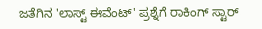ಜತೆಗಿನ 'ಲಾಸ್ಟ್‌ ಈವೆಂಟ್' ಪ್ರಶ್ನೆಗೆ ರಾಕಿಂಗ್ ಸ್ಟಾರ್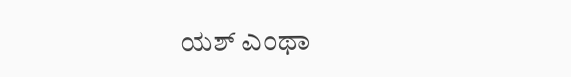ಯಶ್ ಎಂಥಾ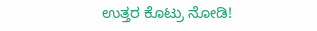ಉತ್ತರ ಕೊಟ್ರು ನೋಡಿ!